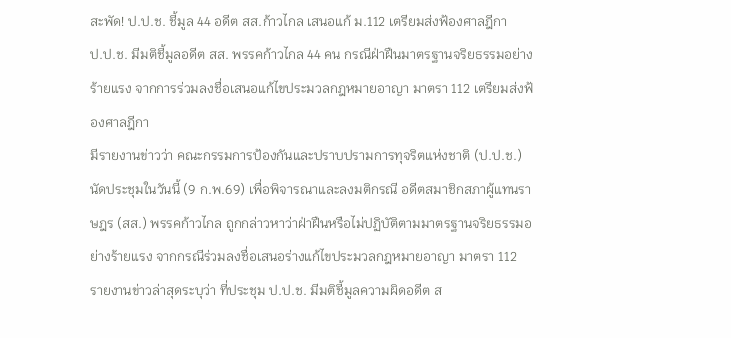สะพัด! ป.ป.ช. ชี้มูล 44 อดีต สส.ก้าวไกล เสนอแก้ ม.112 เตรียมส่งฟ้องศาลฎีกา
ป.ป.ช. มีมติชี้มูลอดีต สส. พรรคก้าวไกล 44 คน กรณีฝ่าฝืนมาตรฐานจริยธรรมอย่างร้ายแรง จากการร่วมลงชื่อเสนอแก้ไขประมวลกฎหมายอาญา มาตรา 112 เตรียมส่งฟ้องศาลฎีกา
มีรายงานข่าวว่า คณะกรรมการป้องกันและปราบปรามการทุจริตแห่งชาติ (ป.ป.ช.) นัดประชุมในวันนี้ (9 ก.พ.69) เพื่อพิจารณาและลงมติกรณี อดีตสมาชิกสภาผู้แทนราษฎร (สส.) พรรคก้าวไกล ถูกกล่าวหาว่าฝ่าฝืนหรือไม่ปฏิบัติตามมาตรฐานจริยธรรมอย่างร้ายแรง จากกรณีร่วมลงชื่อเสนอร่างแก้ไขประมวลกฎหมายอาญา มาตรา 112
รายงานข่าวล่าสุดระบุว่า ที่ประชุม ป.ป.ช. มีมติชี้มูลความผิดอดีต ส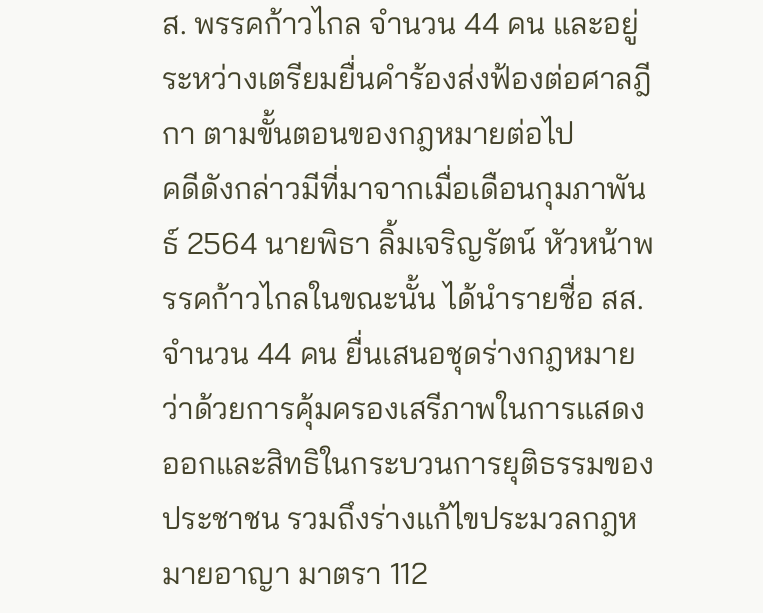ส. พรรคก้าวไกล จำนวน 44 คน และอยู่ระหว่างเตรียมยื่นคำร้องส่งฟ้องต่อศาลฎีกา ตามขั้นตอนของกฎหมายต่อไป
คดีดังกล่าวมีที่มาจากเมื่อเดือนกุมภาพันธ์ 2564 นายพิธา ลิ้มเจริญรัตน์ หัวหน้าพรรคก้าวไกลในขณะนั้น ได้นำรายชื่อ สส. จำนวน 44 คน ยื่นเสนอชุดร่างกฎหมายว่าด้วยการคุ้มครองเสรีภาพในการแสดงออกและสิทธิในกระบวนการยุติธรรมของประชาชน รวมถึงร่างแก้ไขประมวลกฎหมายอาญา มาตรา 112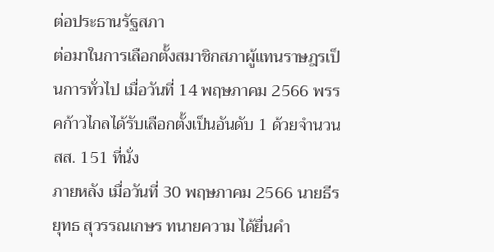ต่อประธานรัฐสภา
ต่อมาในการเลือกตั้งสมาชิกสภาผู้แทนราษฎรเป็นการทั่วไป เมื่อวันที่ 14 พฤษภาคม 2566 พรรคก้าวไกลได้รับเลือกตั้งเป็นอันดับ 1 ด้วยจำนวน สส. 151 ที่นั่ง
ภายหลัง เมื่อวันที่ 30 พฤษภาคม 2566 นายธีรยุทธ สุวรรณเกษร ทนายความ ได้ยื่นคำ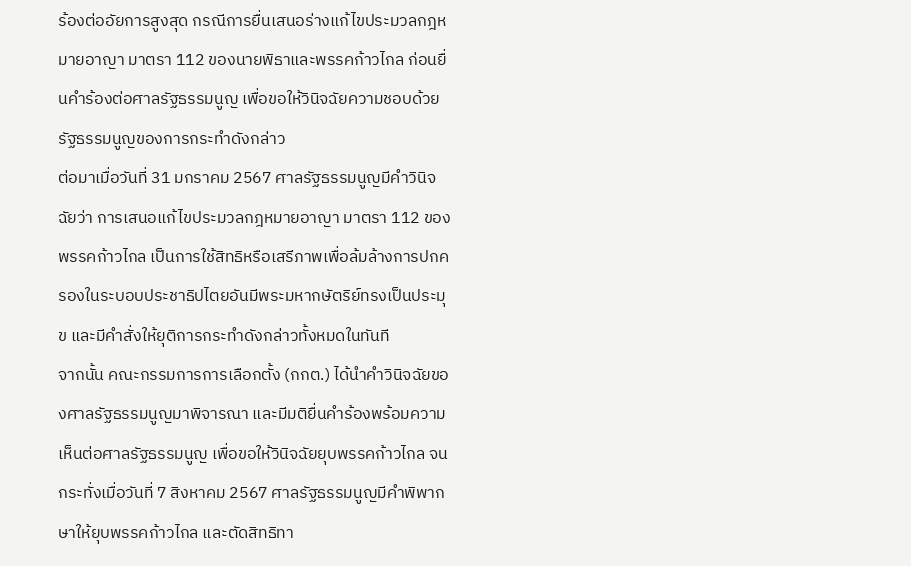ร้องต่ออัยการสูงสุด กรณีการยื่นเสนอร่างแก้ไขประมวลกฎหมายอาญา มาตรา 112 ของนายพิธาและพรรคก้าวไกล ก่อนยื่นคำร้องต่อศาลรัฐธรรมนูญ เพื่อขอให้วินิจฉัยความชอบด้วยรัฐธรรมนูญของการกระทำดังกล่าว
ต่อมาเมื่อวันที่ 31 มกราคม 2567 ศาลรัฐธรรมนูญมีคำวินิจฉัยว่า การเสนอแก้ไขประมวลกฎหมายอาญา มาตรา 112 ของพรรคก้าวไกล เป็นการใช้สิทธิหรือเสรีภาพเพื่อล้มล้างการปกครองในระบอบประชาธิปไตยอันมีพระมหากษัตริย์ทรงเป็นประมุข และมีคำสั่งให้ยุติการกระทำดังกล่าวทั้งหมดในทันที
จากนั้น คณะกรรมการการเลือกตั้ง (กกต.) ได้นำคำวินิจฉัยของศาลรัฐธรรมนูญมาพิจารณา และมีมติยื่นคำร้องพร้อมความเห็นต่อศาลรัฐธรรมนูญ เพื่อขอให้วินิจฉัยยุบพรรคก้าวไกล จนกระทั่งเมื่อวันที่ 7 สิงหาคม 2567 ศาลรัฐธรรมนูญมีคำพิพากษาให้ยุบพรรคก้าวไกล และตัดสิทธิทา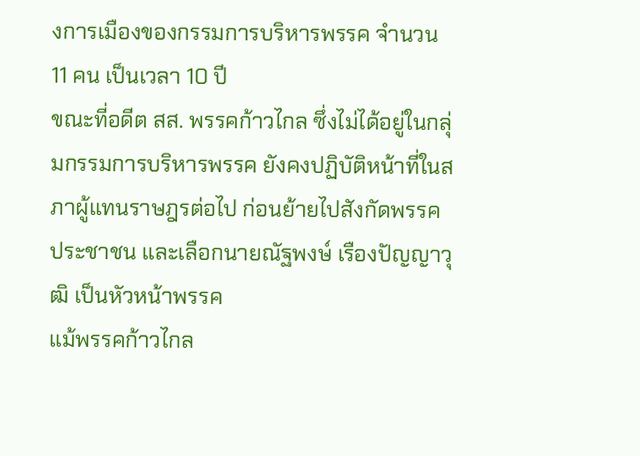งการเมืองของกรรมการบริหารพรรค จำนวน 11 คน เป็นเวลา 10 ปี
ขณะที่อดีต สส. พรรคก้าวไกล ซึ่งไม่ได้อยู่ในกลุ่มกรรมการบริหารพรรค ยังคงปฏิบัติหน้าที่ในสภาผู้แทนราษฎรต่อไป ก่อนย้ายไปสังกัดพรรคประชาชน และเลือกนายณัฐพงษ์ เรืองปัญญาวุฒิ เป็นหัวหน้าพรรค
แม้พรรคก้าวไกล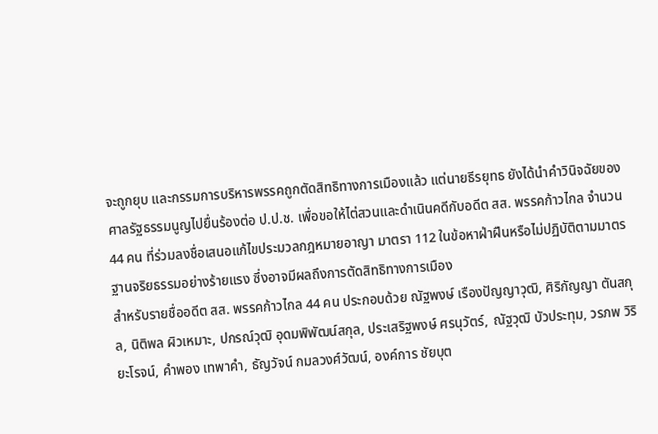จะถูกยุบ และกรรมการบริหารพรรคถูกตัดสิทธิทางการเมืองแล้ว แต่นายธีรยุทธ ยังได้นำคำวินิจฉัยของศาลรัฐธรรมนูญไปยื่นร้องต่อ ป.ป.ช. เพื่อขอให้ไต่สวนและดำเนินคดีกับอดีต สส. พรรคก้าวไกล จำนวน 44 คน ที่ร่วมลงชื่อเสนอแก้ไขประมวลกฎหมายอาญา มาตรา 112 ในข้อหาฝ่าฝืนหรือไม่ปฏิบัติตามมาตรฐานจริยธรรมอย่างร้ายแรง ซึ่งอาจมีผลถึงการตัดสิทธิทางการเมือง
สำหรับรายชื่ออดีต สส. พรรคก้าวไกล 44 คน ประกอบด้วย ณัฐพงษ์ เรืองปัญญาวุฒิ, ศิริกัญญา ตันสกุล, นิติพล ผิวเหมาะ, ปกรณ์วุฒิ อุดมพิพัฒน์สกุล, ประเสริฐพงษ์ ศรนุวัตร์, ณัฐวุฒิ บัวประทุม, วรภพ วิริยะโรจน์, คำพอง เทพาคำ, ธัญวัจน์ กมลวงศ์วัฒน์, องค์การ ชัยบุต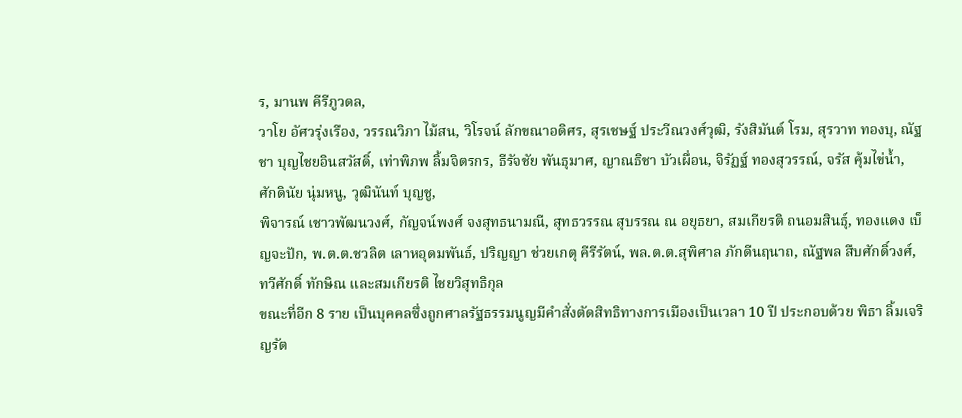ร, มานพ คีรีภูวดล,
วาโย อัศวรุ่งเรือง, วรรณวิภา ไม้สน, วิโรจน์ ลักขณาอดิศร, สุรเชษฐ์ ประวีณวงศ์วุฒิ, รังสิมันต์ โรม, สุรวาท ทองบุ, ณัฐชา บุญไชยอินสวัสดิ์, เท่าพิภพ ลิ้มจิตรกร, ธีรัจชัย พันธุมาศ, ญาณธิชา บัวเผื่อน, จิรัฏฐ์ ทองสุวรรณ์, จรัส คุ้มไข่น้ำ, ศักดินัย นุ่มหนู, วุฒินันท์ บุญชู,
พิจารณ์ เชาวพัฒนวงศ์, กัญจน์พงศ์ จงสุทธนามณี, สุทธวรรณ สุบรรณ ณ อยุธยา, สมเกียรติ ถนอมสินธุ์, ทองแดง เบ็ญจะปัก, พ.ต.ต.ชวลิต เลาหอุดมพันธ์, ปริญญา ช่วยเกตุ คีรีรัตน์, พล.ต.ต.สุพิศาล ภักดีนฤนาถ, ณัฐพล สืบศักดิ์วงศ์, ทวีศักดิ์ ทักษิณ และสมเกียรติ ไชยวิสุทธิกุล
ขณะที่อีก 8 ราย เป็นบุคคลซึ่งถูกศาลรัฐธรรมนูญมีคำสั่งตัดสิทธิทางการเมืองเป็นเวลา 10 ปี ประกอบด้วย พิธา ลิ้มเจริญรัต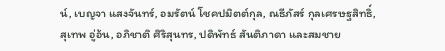น์, เบญจา แสงจันทร์, อมรัตน์ โชคปมิตต์กุล, ณธีภัสร์ กุลเศรษฐสิทธิ์, สุเทพ อู่อ้น, อภิชาติ ศิริสุนทร, ปดิพัทธ์ สันติภาดา และสมชาย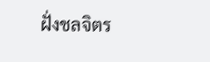ฝั่งชลจิตร